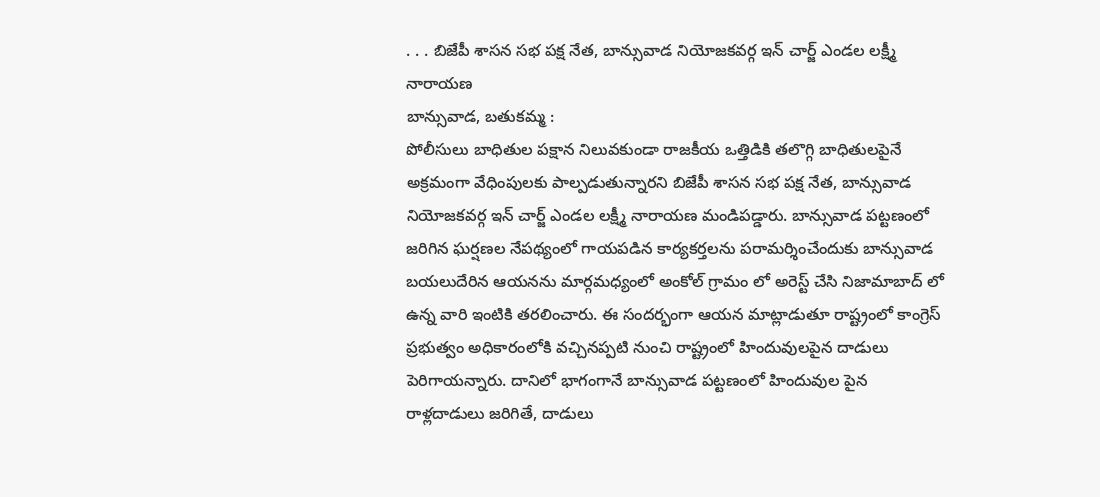. . . బిజేపీ శాసన సభ పక్ష నేత, బాన్సువాడ నియోజకవర్గ ఇన్ చార్జ్ ఎండల లక్ష్మీ నారాయణ
బాన్సువాడ, బతుకమ్మ :
పోలీసులు బాధితుల పక్షాన నిలువకుండా రాజకీయ ఒత్తిడికి తలొగ్గి బాధితులపైనే అక్రమంగా వేధింపులకు పాల్పడుతున్నారని బిజేపీ శాసన సభ పక్ష నేత, బాన్సువాడ నియోజకవర్గ ఇన్ చార్జ్ ఎండల లక్ష్మీ నారాయణ మండిపడ్డారు. బాన్సువాడ పట్టణంలో జరిగిన ఘర్షణల నేపథ్యంలో గాయపడిన కార్యకర్తలను పరామర్శించేందుకు బాన్సువాడ బయలుదేరిన ఆయనను మార్గమధ్యంలో అంకోల్ గ్రామం లో అరెస్ట్ చేసి నిజామాబాద్ లో ఉన్న వారి ఇంటికి తరలించారు. ఈ సందర్భంగా ఆయన మాట్లాడుతూ రాష్ట్రంలో కాంగ్రెస్ ప్రభుత్వం అధికారంలోకి వచ్చినప్పటి నుంచి రాష్ట్రంలో హిందువులపైన దాడులు పెరిగాయన్నారు. దానిలో భాగంగానే బాన్సువాడ పట్టణంలో హిందువుల పైన రాళ్లదాడులు జరిగితే, దాడులు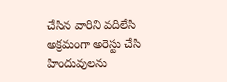చేసిన వారిని వదిలేసి అక్రమంగా అరెస్టు చేసి హిందువులను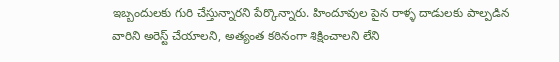ఇబ్బందులకు గురి చేస్తున్నారని పేర్కొన్నారు. హిందూవుల పైన రాళ్ళ దాడులకు పాల్పడిన వారిని అరెస్ట్ చేయాలని, అత్యంత కఠినంగా శిక్షించాలని లేని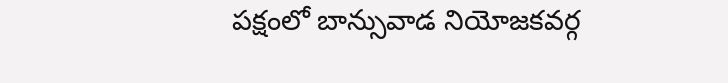పక్షంలో బాన్సువాడ నియోజకవర్గ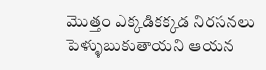మొత్తం ఎక్కడికక్కడ నిరసనలు పెళ్ళుబుకుతాయని ఆయన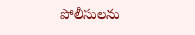పోలీసులను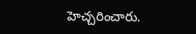హెచ్చరించారు.